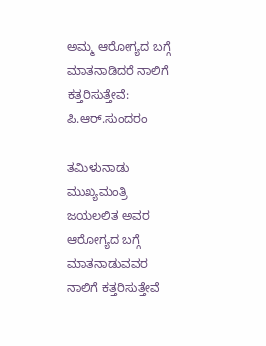ಅಮ್ಮ ಆರೋಗ್ಯದ ಬಗ್ಗೆ ಮಾತನಾಡಿದರೆ ನಾಲಿಗೆ ಕತ್ತರಿಸುತ್ತೇವೆ: ಪಿ.ಆರ್.ಸುಂದರಂ

ತಮಿಳುನಾಡು ಮುಖ್ಯಮಂತ್ರಿ ಜಯಲಲಿತ ಅವರ ಆರೋಗ್ಯದ ಬಗ್ಗೆ ಮಾತನಾಡುವವರ ನಾಲಿಗೆ ಕತ್ತರಿಸುತ್ತೇವೆ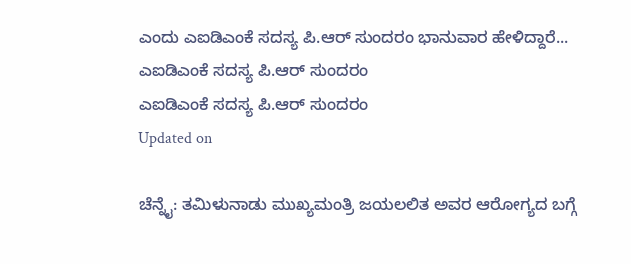ಎಂದು ಎಐಡಿಎಂಕೆ ಸದಸ್ಯ ಪಿ.ಆರ್ ಸುಂದರಂ ಭಾನುವಾರ ಹೇಳಿದ್ದಾರೆ...
ಎಐಡಿಎಂಕೆ ಸದಸ್ಯ ಪಿ.ಆರ್ ಸುಂದರಂ
ಎಐಡಿಎಂಕೆ ಸದಸ್ಯ ಪಿ.ಆರ್ ಸುಂದರಂ
Updated on

ಚೆನ್ನೈ: ತಮಿಳುನಾಡು ಮುಖ್ಯಮಂತ್ರಿ ಜಯಲಲಿತ ಅವರ ಆರೋಗ್ಯದ ಬಗ್ಗೆ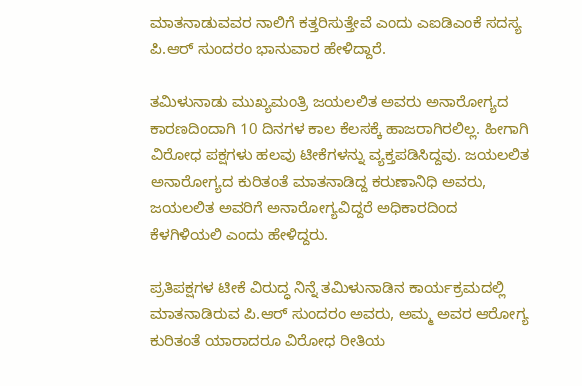ಮಾತನಾಡುವವರ ನಾಲಿಗೆ ಕತ್ತರಿಸುತ್ತೇವೆ ಎಂದು ಎಐಡಿಎಂಕೆ ಸದಸ್ಯ ಪಿ.ಆರ್ ಸುಂದರಂ ಭಾನುವಾರ ಹೇಳಿದ್ದಾರೆ.

ತಮಿಳುನಾಡು ಮುಖ್ಯಮಂತ್ರಿ ಜಯಲಲಿತ ಅವರು ಅನಾರೋಗ್ಯದ ಕಾರಣದಿಂದಾಗಿ 10 ದಿನಗಳ ಕಾಲ ಕೆಲಸಕ್ಕೆ ಹಾಜರಾಗಿರಲಿಲ್ಲ. ಹೀಗಾಗಿ ವಿರೋಧ ಪಕ್ಷಗಳು ಹಲವು ಟೀಕೆಗಳನ್ನು ವ್ಯಕ್ತಪಡಿಸಿದ್ದವು. ಜಯಲಲಿತ ಅನಾರೋಗ್ಯದ ಕುರಿತಂತೆ ಮಾತನಾಡಿದ್ದ ಕರುಣಾನಿಧಿ ಅವರು, ಜಯಲಲಿತ ಅವರಿಗೆ ಅನಾರೋಗ್ಯವಿದ್ದರೆ ಅಧಿಕಾರದಿಂದ ಕೆಳಗಿಳಿಯಲಿ ಎಂದು ಹೇಳಿದ್ದರು.

ಪ್ರತಿಪಕ್ಷಗಳ ಟೀಕೆ ವಿರುದ್ಧ ನಿನ್ನೆ ತಮಿಳುನಾಡಿನ ಕಾರ್ಯಕ್ರಮದಲ್ಲಿ ಮಾತನಾಡಿರುವ ಪಿ.ಆರ್ ಸುಂದರಂ ಅವರು, ಅಮ್ಮ ಅವರ ಆರೋಗ್ಯ ಕುರಿತಂತೆ ಯಾರಾದರೂ ವಿರೋಧ ರೀತಿಯ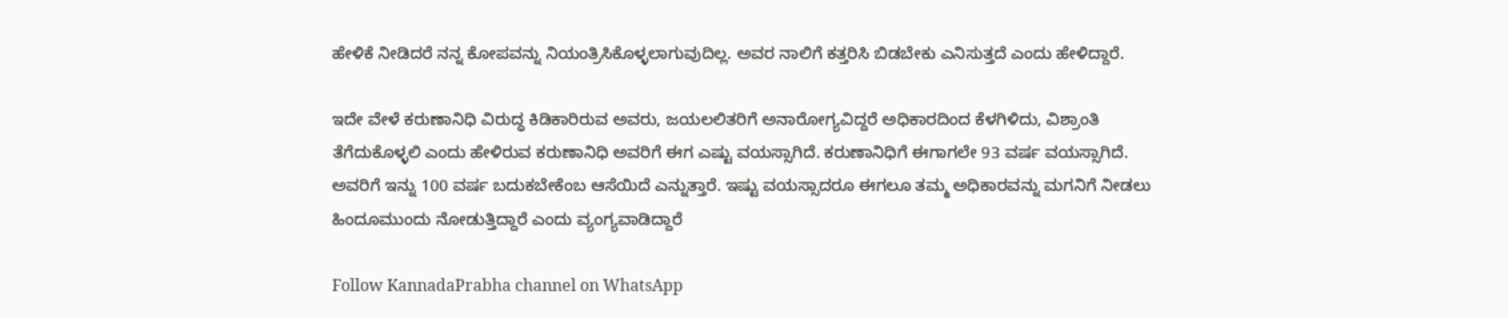ಹೇಳಿಕೆ ನೀಡಿದರೆ ನನ್ನ ಕೋಪವನ್ನು ನಿಯಂತ್ರಿಸಿಕೊಳ್ಳಲಾಗುವುದಿಲ್ಲ. ಅವರ ನಾಲಿಗೆ ಕತ್ತರಿಸಿ ಬಿಡಬೇಕು ಎನಿಸುತ್ತದೆ ಎಂದು ಹೇಳಿದ್ದಾರೆ.

ಇದೇ ವೇಳೆ ಕರುಣಾನಿಧಿ ವಿರುದ್ಧ ಕಿಡಿಕಾರಿರುವ ಅವರು, ಜಯಲಲಿತರಿಗೆ ಅನಾರೋಗ್ಯವಿದ್ದರೆ ಅಧಿಕಾರದಿಂದ ಕೆಳಗಿಳಿದು, ವಿಶ್ರಾಂತಿ ತೆಗೆದುಕೊಳ್ಳಲಿ ಎಂದು ಹೇಳಿರುವ ಕರುಣಾನಿಧಿ ಅವರಿಗೆ ಈಗ ಎಷ್ಟು ವಯಸ್ಸಾಗಿದೆ. ಕರುಣಾನಿಧಿಗೆ ಈಗಾಗಲೇ 93 ವರ್ಷ ವಯಸ್ಸಾಗಿದೆ. ಅವರಿಗೆ ಇನ್ನು 100 ವರ್ಷ ಬದುಕಬೇಕೆಂಬ ಆಸೆಯಿದೆ ಎನ್ನುತ್ತಾರೆ. ಇಷ್ಟು ವಯಸ್ಸಾದರೂ ಈಗಲೂ ತಮ್ಮ ಅಧಿಕಾರವನ್ನು ಮಗನಿಗೆ ನೀಡಲು ಹಿಂದೂಮುಂದು ನೋಡುತ್ತಿದ್ದಾರೆ ಎಂದು ವ್ಯಂಗ್ಯವಾಡಿದ್ದಾರೆ

Follow KannadaPrabha channel on WhatsApp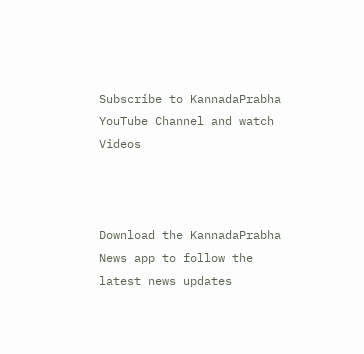Subscribe to KannadaPrabha YouTube Channel and watch Videos



Download the KannadaPrabha News app to follow the latest news updates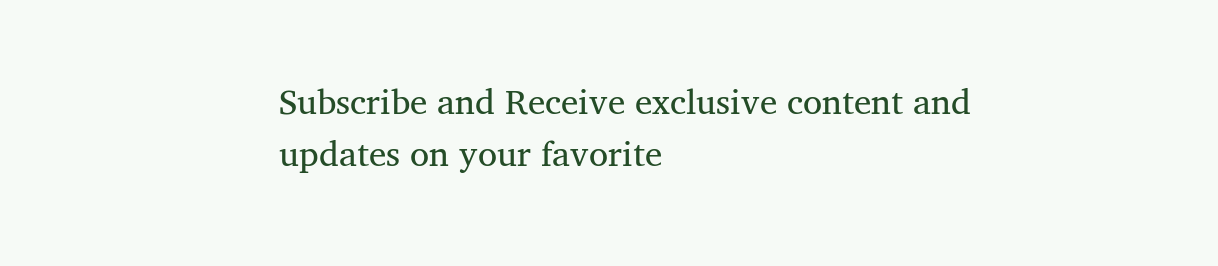Subscribe and Receive exclusive content and updates on your favorite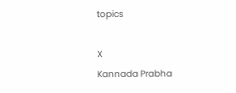topics

X
Kannada Prabha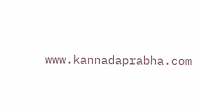www.kannadaprabha.com